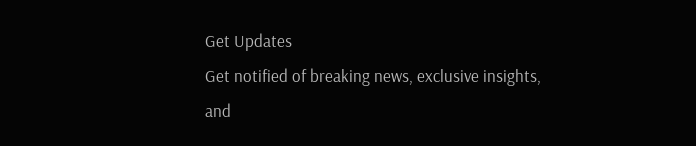Get Updates
Get notified of breaking news, exclusive insights, and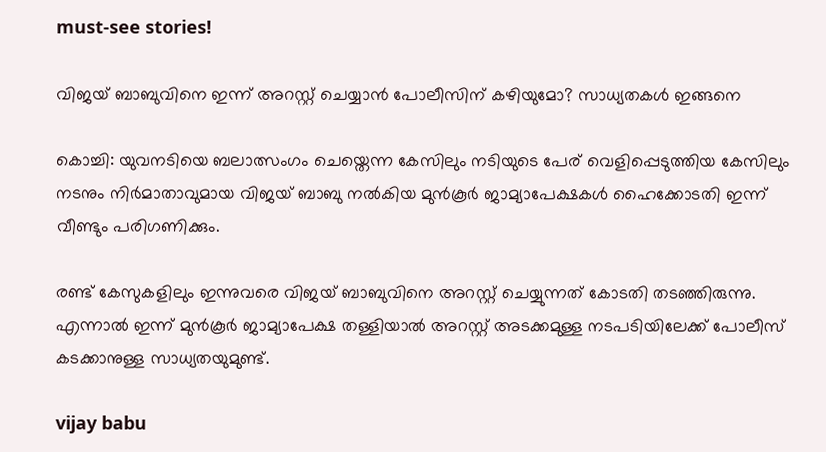must-see stories!

വിജയ് ബാബുവിനെ ഇന്ന് അറസ്റ്റ് ചെയ്യാന്‍ പോലീസിന് കഴിയുമോ? സാധ്യതകള്‍ ഇങ്ങനെ

കൊച്ചി: യുവനടിയെ ബലാത്സംഗം ചെയ്തെന്ന കേസിലും നടിയുടെ പേര് വെളിപ്പെടുത്തിയ കേസിലും നടനും നിര്‍മാതാവുമായ വിജയ് ബാബു നല്‍കിയ മുന്‍കൂര്‍ ജാമ്യാപേക്ഷകള്‍ ഹൈക്കോടതി ഇന്ന് വീണ്ടും പരിഗണിക്കും.

രണ്ട് കേസുകളിലും ഇന്നുവരെ വിജയ് ബാബുവിനെ അറസ്റ്റ് ചെയ്യുന്നത് കോടതി തടഞ്ഞിരുന്നു. എന്നാല്‍ ഇന്ന് മുന്‍കൂര്‍ ജാമ്യാപേക്ഷ തള്ളിയാല്‍ അറസ്റ്റ് അടക്കമുള്ള നടപടിയിലേക്ക് പോലീസ് കടക്കാനുള്ള സാധ്യതയുമുണ്ട്.

vijay babu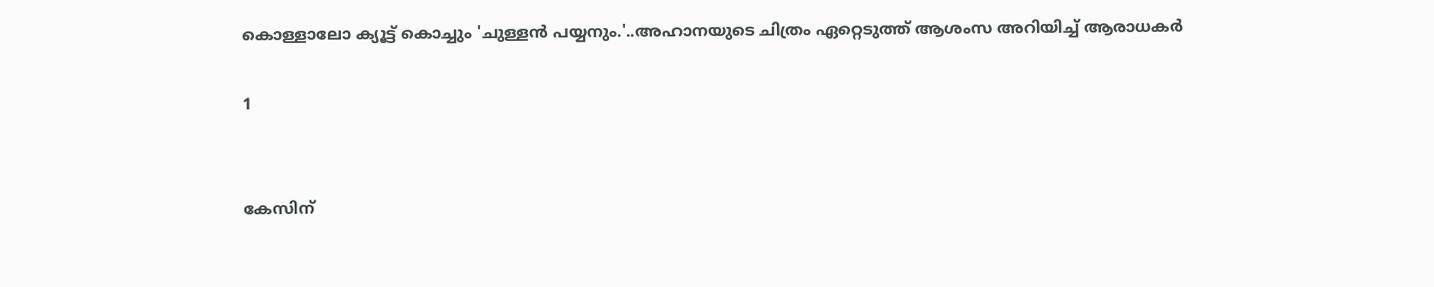കൊള്ളാലോ ക്യൂട്ട് കൊച്ചും 'ചുള്ളൻ പയ്യനും.'..അഹാനയുടെ ചിത്രം ഏറ്റെടുത്ത് ആശംസ അറിയിച്ച് ആരാധകർ

1


കേസിന്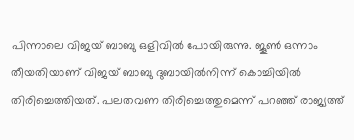പിന്നാലെ വിജയ് ബാബു ഒളിവില്‍ പോയിരുന്നു. ജൂണ്‍ ഒന്നാം തീയതിയാണ് വിജയ് ബാബു ദുബായില്‍നിന്ന് കൊച്ചിയില്‍ തിരിച്ചെത്തിയത്. പലതവണ തിരിച്ചെത്തുമെന്ന് പറഞ്ഞ് രാജ്യത്ത്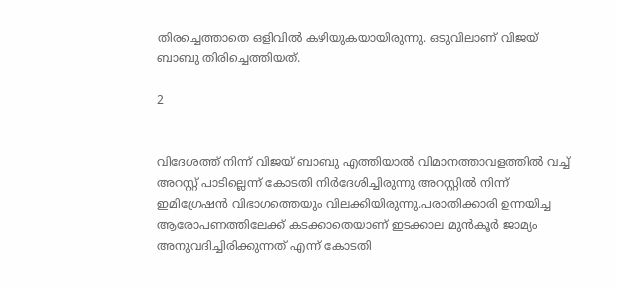തിരച്ചെത്താതെ ഒളിവില്‍ കഴിയുകയായിരുന്നു. ഒടുവിലാണ് വിജയ് ബാബു തിരിച്ചെത്തിയത്.

2


വിദേശത്ത് നിന്ന് വിജയ് ബാബു എത്തിയാല്‍ വിമാനത്താവളത്തില്‍ വച്ച് അറസ്റ്റ് പാടില്ലെന്ന് കോടതി നിര്‍ദേശിച്ചിരുന്നു അറസ്റ്റില്‍ നിന്ന് ഇമിഗ്രേഷന്‍ വിഭാഗത്തെയും വിലക്കിയിരുന്നു.പരാതിക്കാരി ഉന്നയിച്ച ആരോപണത്തിലേക്ക് കടക്കാതെയാണ് ഇടക്കാല മുന്‍കൂര്‍ ജാമ്യം അനുവദിച്ചിരിക്കുന്നത് എന്ന് കോടതി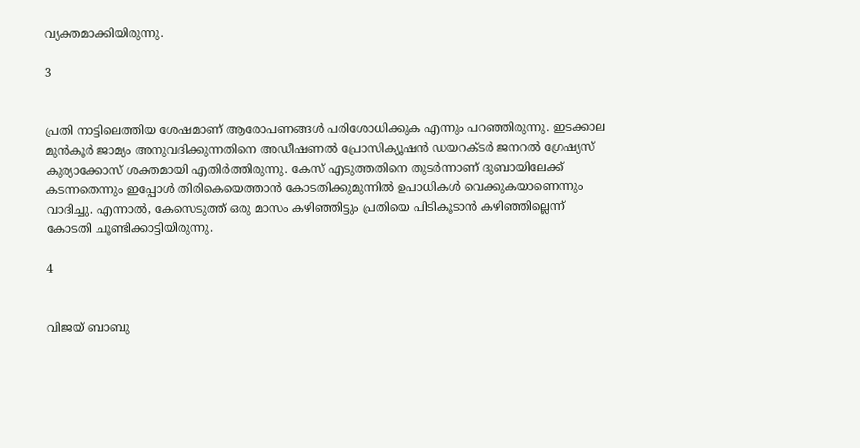വ്യക്തമാക്കിയിരുന്നു.

3


പ്രതി നാട്ടിലെത്തിയ ശേഷമാണ് ആരോപണങ്ങള്‍ പരിശോധിക്കുക എന്നും പറഞ്ഞിരുന്നു. ഇടക്കാല മുന്‍കൂര്‍ ജാമ്യം അനുവദിക്കുന്നതിനെ അഡീഷണല്‍ പ്രോസിക്യൂഷന്‍ ഡയറക്ടര്‍ ജനറല്‍ ഗ്രേഷ്യസ് കുര്യാക്കോസ് ശക്തമായി എതിര്‍ത്തിരുന്നു. കേസ് എടുത്തതിനെ തുടര്‍ന്നാണ് ദുബായിലേക്ക് കടന്നതെന്നും ഇപ്പോള്‍ തിരികെയെത്താന്‍ കോടതിക്കുമുന്നില്‍ ഉപാധികള്‍ വെക്കുകയാണെന്നും വാദിച്ചു. എന്നാല്‍, കേസെടുത്ത് ഒരു മാസം കഴിഞ്ഞിട്ടും പ്രതിയെ പിടികൂടാന്‍ കഴിഞ്ഞില്ലെന്ന് കോടതി ചൂണ്ടിക്കാട്ടിയിരുന്നു.

4


വിജയ് ബാബു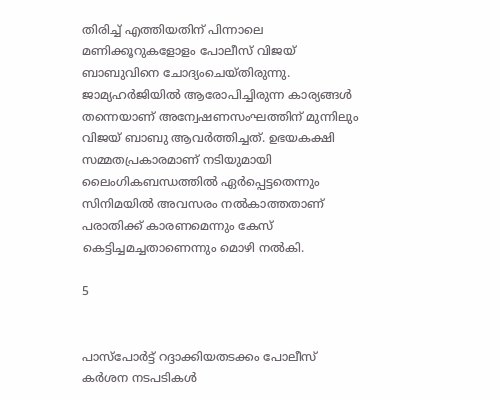തിരിച്ച് എത്തിയതിന് പിന്നാലെ മണിക്കൂറുകളോളം പോലീസ് വിജയ് ബാബുവിനെ ചോദ്യംചെയ്തിരുന്നു. ജാമ്യഹര്‍ജിയില്‍ ആരോപിച്ചിരുന്ന കാര്യങ്ങള്‍ തന്നെയാണ് അന്വേഷണസംഘത്തിന് മുന്നിലും വിജയ് ബാബു ആവര്‍ത്തിച്ചത്. ഉഭയകക്ഷി സമ്മതപ്രകാരമാണ് നടിയുമായി ലൈംഗികബന്ധത്തില്‍ ഏര്‍പ്പെട്ടതെന്നും സിനിമയില്‍ അവസരം നല്‍കാത്തതാണ് പരാതിക്ക് കാരണമെന്നും കേസ് കെട്ടിച്ചമച്ചതാണെന്നും മൊഴി നല്‍കി.

5


പാസ്‌പോര്‍ട്ട് റദ്ദാക്കിയതടക്കം പോലീസ് കര്‍ശന നടപടികള്‍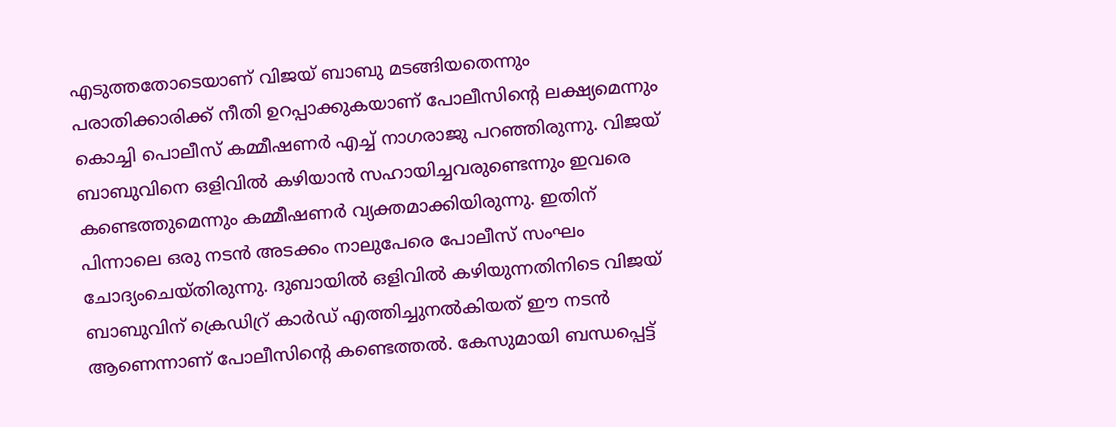എടുത്തതോടെയാണ് വിജയ് ബാബു മടങ്ങിയതെന്നും പരാതിക്കാരിക്ക് നീതി ഉറപ്പാക്കുകയാണ് പോലീസിന്റെ ലക്ഷ്യമെന്നും കൊച്ചി പൊലീസ് കമ്മീഷണര്‍ എച്ച് നാഗരാജു പറഞ്ഞിരുന്നു. വിജയ് ബാബുവിനെ ഒളിവില്‍ കഴിയാന്‍ സഹായിച്ചവരുണ്ടെന്നും ഇവരെ കണ്ടെത്തുമെന്നും കമ്മീഷണര്‍ വ്യക്തമാക്കിയിരുന്നു. ഇതിന് പിന്നാലെ ഒരു നടന്‍ അടക്കം നാലുപേരെ പോലീസ് സംഘം ചോദ്യംചെയ്തിരുന്നു. ദുബായില്‍ ഒളിവില്‍ കഴിയുന്നതിനിടെ വിജയ് ബാബുവിന് ക്രെഡിറ്ര് കാര്‍ഡ് എത്തിച്ചുനല്‍കിയത് ഈ നടന്‍ ആണെന്നാണ് പോലീസിന്റെ കണ്ടെത്തല്‍. കേസുമായി ബന്ധപ്പെട്ട്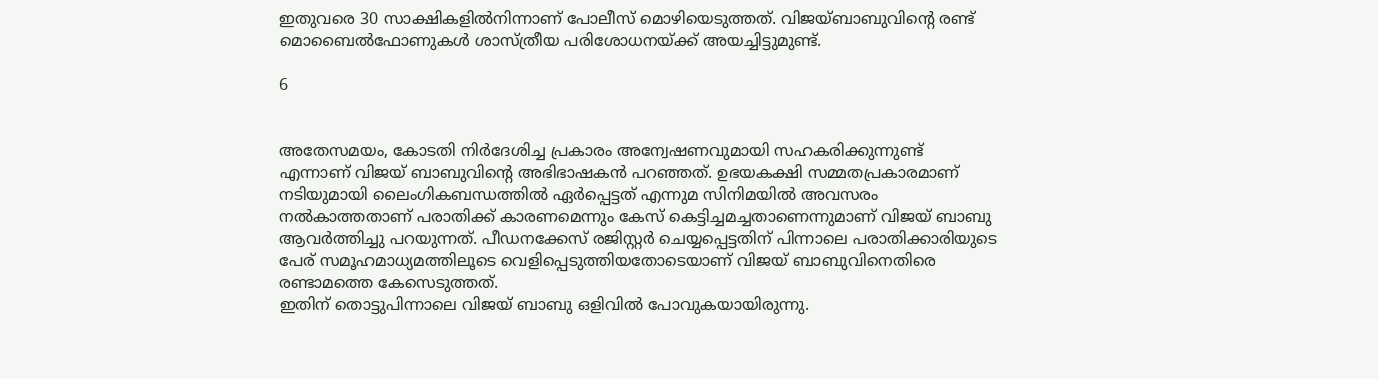ഇതുവരെ 30 സാക്ഷികളില്‍നിന്നാണ് പോലീസ് മൊഴിയെടുത്തത്. വിജയ്ബാബുവിന്റെ രണ്ട് മൊബൈല്‍ഫോണുകള്‍ ശാസ്ത്രീയ പരിശോധനയ്ക്ക് അയച്ചിട്ടുമുണ്ട്.

6


അതേസമയം, കോടതി നിര്‍ദേശിച്ച പ്രകാരം അന്വേഷണവുമായി സഹകരിക്കുന്നുണ്ട് എന്നാണ് വിജയ് ബാബുവിന്റെ അഭിഭാഷകന്‍ പറഞ്ഞത്. ഉഭയകക്ഷി സമ്മതപ്രകാരമാണ് നടിയുമായി ലൈംഗികബന്ധത്തില്‍ ഏര്‍പ്പെട്ടത് എന്നുമ സിനിമയില്‍ അവസരം നല്‍കാത്തതാണ് പരാതിക്ക് കാരണമെന്നും കേസ് കെട്ടിച്ചമച്ചതാണെന്നുമാണ് വിജയ് ബാബു ആവര്‍ത്തിച്ചു പറയുന്നത്. പീഡനക്കേസ് രജിസ്റ്റര്‍ ചെയ്യപ്പെട്ടതിന് പിന്നാലെ പരാതിക്കാരിയുടെ പേര് സമൂഹമാധ്യമത്തിലൂടെ വെളിപ്പെടുത്തിയതോടെയാണ് വിജയ് ബാബുവിനെതിരെ രണ്ടാമത്തെ കേസെടുത്തത്.
ഇതിന് തൊട്ടുപിന്നാലെ വിജയ് ബാബു ഒളിവില്‍ പോവുകയായിരുന്നു.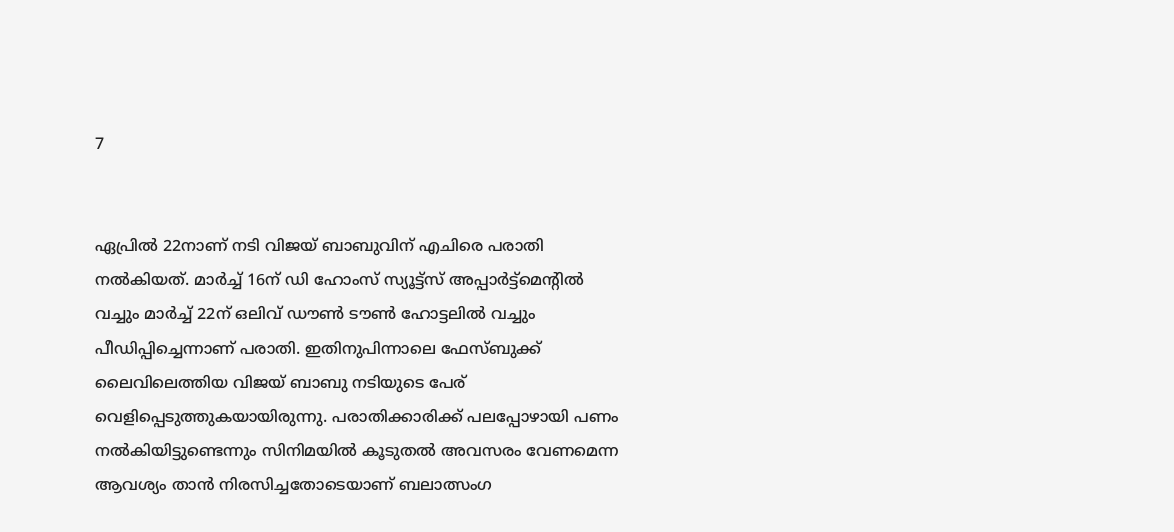7


ഏപ്രില്‍ 22നാണ് നടി വിജയ് ബാബുവിന് എചിരെ പരാതി നല്‍കിയത്. മാര്‍ച്ച് 16ന് ഡി ഹോംസ് സ്യൂട്ട്‌സ് അപ്പാര്‍ട്ട്‌മെന്റില്‍ വച്ചും മാര്‍ച്ച് 22ന് ഒലിവ് ഡൗണ്‍ ടൗണ്‍ ഹോട്ടലില്‍ വച്ചും പീഡിപ്പിച്ചെന്നാണ് പരാതി. ഇതിനുപിന്നാലെ ഫേസ്ബുക്ക് ലൈവിലെത്തിയ വിജയ് ബാബു നടിയുടെ പേര് വെളിപ്പെടുത്തുകയായിരുന്നു. പരാതിക്കാരിക്ക് പലപ്പോഴായി പണം നല്‍കിയിട്ടുണ്ടെന്നും സിനിമയില്‍ കൂടുതല്‍ അവസരം വേണമെന്ന ആവശ്യം താന്‍ നിരസിച്ചതോടെയാണ് ബലാത്സംഗ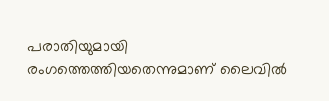പരാതിയുമായി രംഗത്തെത്തിയതെന്നുമാണ് ലൈവില്‍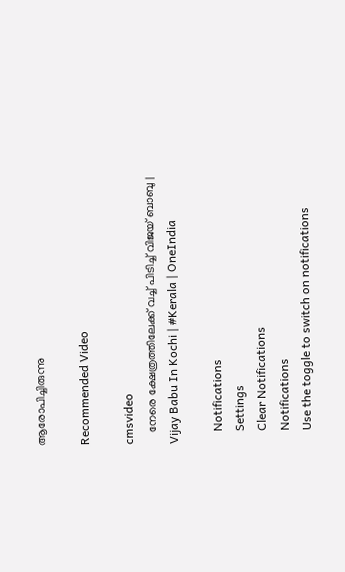ആരോപിച്ചിരുന്നു

Recommended Video

cmsvideo
    നേരെ ക്ഷേത്രത്തിലേക്ക് വച്ച് പിടിച്ച് വിജയ് ബാബു | Vijay Babu In Kochi | #Kerala | OneIndia

    Notifications
    Settings
    Clear Notifications
    Notifications
    Use the toggle to switch on notifications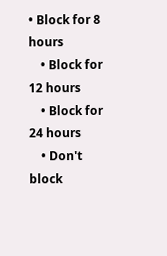• Block for 8 hours
    • Block for 12 hours
    • Block for 24 hours
    • Don't block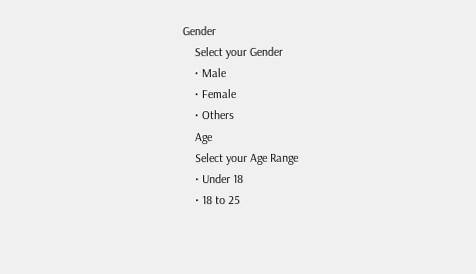Gender
    Select your Gender
    • Male
    • Female
    • Others
    Age
    Select your Age Range
    • Under 18
    • 18 to 25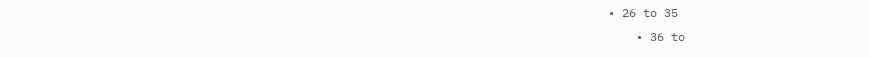• 26 to 35
    • 36 to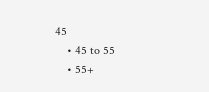45
    • 45 to 55
    • 55+